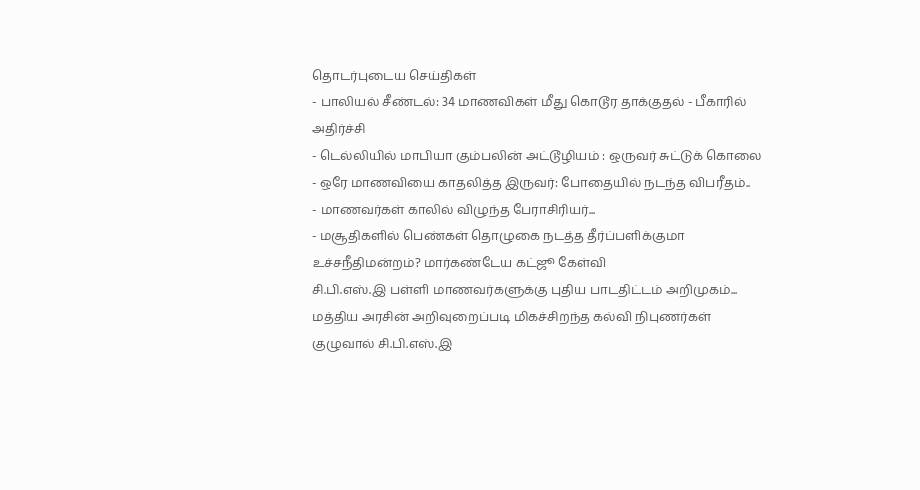தொடர்புடைய செய்திகள்
- பாலியல் சீண்டல்: 34 மாணவிகள் மீது கொடூர தாக்குதல் - பீகாரில் அதிர்ச்சி
- டெல்லியில் மாபியா கும்பலின் அட்டூழியம் : ஒருவர் சுட்டுக் கொலை
- ஒரே மாணவியை காதலித்த இருவர்: போதையில் நடந்த விபரீதம்..
- மாணவர்கள் காலில் விழுந்த பேராசிரியர்...
- மசூதிகளில் பெண்கள் தொழுகை நடத்த தீர்ப்பளிக்குமா உச்சநீதிமன்றம்? மார்கண்டேய கட்ஜூ கேள்வி
சி.பி.எஸ்.இ பள்ளி மாணவர்களுக்கு புதிய பாடதிட்டம் அறிமுகம்...
மத்திய அரசின் அறிவுறைப்படி மிகச்சிறந்த கல்வி நிபுணர்கள் குழுவால் சி.பி.எஸ்.இ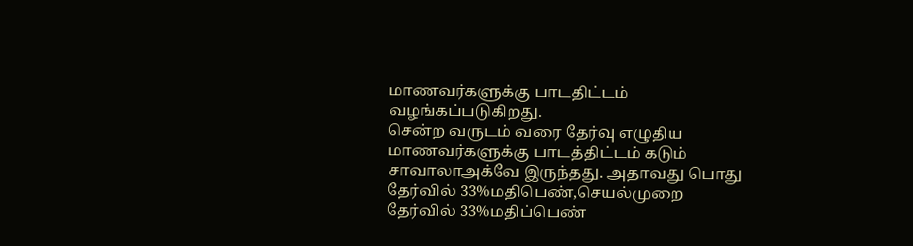மாணவர்களுக்கு பாடதிட்டம் வழங்கப்படுகிறது.
சென்ற வருடம் வரை தேர்வு எழுதிய மாணவர்களுக்கு பாடத்திட்டம் கடும் சாவாலாஅக்வே இருந்தது. அதாவது பொது தேர்வில் 33%மதிபெண்,செயல்முறை தேர்வில் 33%மதிப்பெண்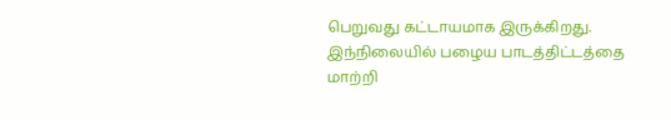பெறுவது கட்டாயமாக இருக்கிறது.
இந்நிலையில் பழைய பாடத்திட்டத்தை மாற்றி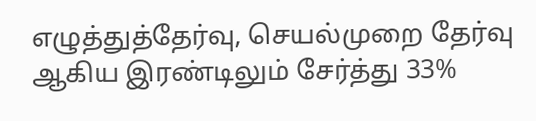எழுத்துத்தேர்வு, செயல்முறை தேர்வு ஆகிய இரண்டிலும் சேர்த்து 33%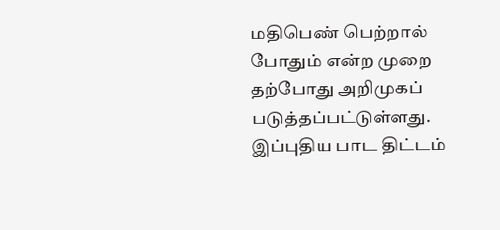மதிபெண் பெற்றால் போதும் என்ற முறை தற்போது அறிமுகப் படுத்தப்பட்டுள்ளது.
இப்புதிய பாட திட்டம்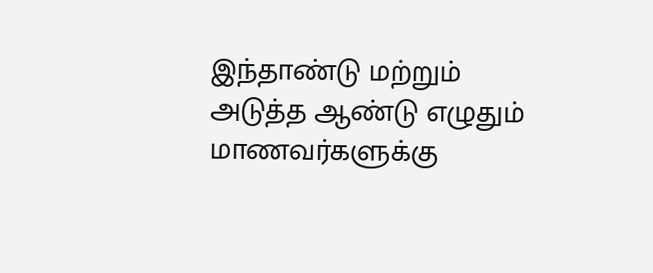இந்தாண்டு மற்றும் அடுத்த ஆண்டு எழுதும் மாணவர்களுக்கு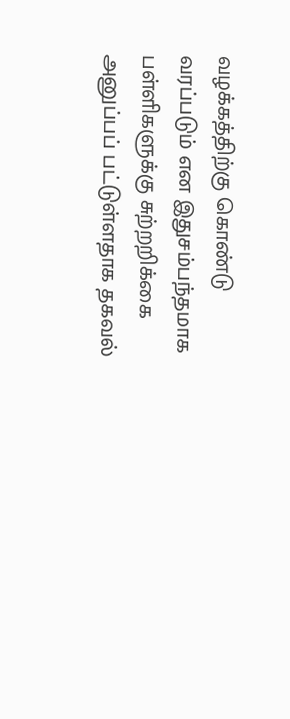வழக்கத்திற்கு கொண்டு வரப்படும் என இதுசம்பந்தமாக பள்ளிகளுக்கு சுற்றறிக்கை அனுப்பப் பட்டுள்ளதாக தகவல்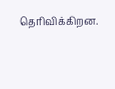தெரிவிக்கிறன.